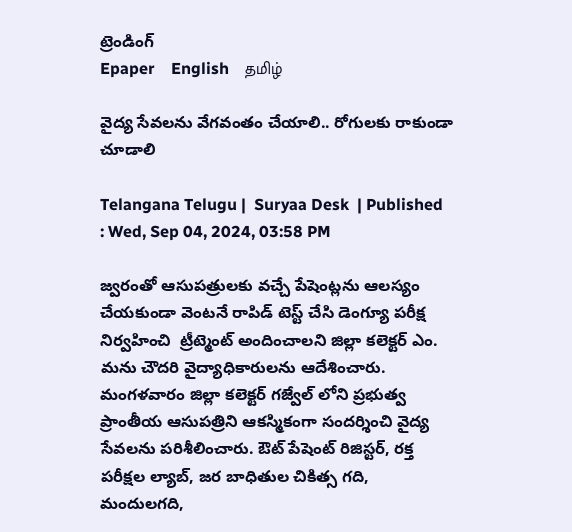ట్రెండింగ్
Epaper    English    தமிழ்

వైద్య సేవలను వేగవంతం చేయాలి.. రోగులకు రాకుండా చూడాలి

Telangana Telugu |  Suryaa Desk  | Published : Wed, Sep 04, 2024, 03:58 PM

జ్వరంతో ఆసుపత్రులకు వచ్చే పేషెంట్లను ఆలస్యం చేయకుండా వెంటనే రాపిడ్ టెస్ట్ చేసి డెంగ్యూ పరీక్ష నిర్వహించి  ట్రీట్మెంట్ అందించాలని జిల్లా కలెక్టర్ ఎం. మను చౌదరి వైద్యాధికారులను ఆదేశించారు. మంగళవారం జిల్లా కలెక్టర్ గజ్వేల్ లోని ప్రభుత్వ ప్రాంతీయ ఆసుపత్రిని ఆకస్మికంగా సందర్శించి వైద్య సేవలను పరిశీలించారు. ఔట్ పేషెంట్ రిజిస్టర్, రక్త పరీక్షల ల్యాబ్, జర బాధితుల చికిత్స గది, మందులగది,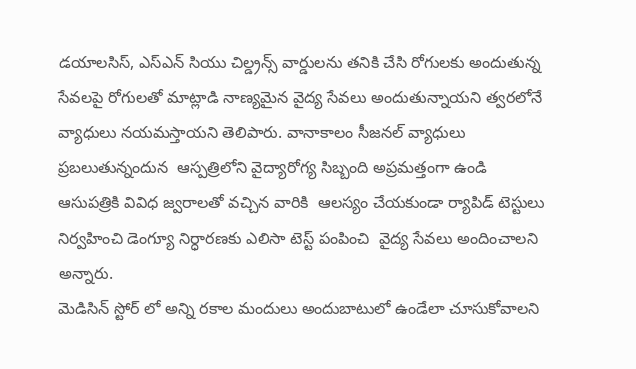డయాలసిస్, ఎస్ఎన్ సియు చిల్డ్రన్స్ వార్డులను తనికి చేసి రోగులకు అందుతున్న సేవలపై రోగులతో మాట్లాడి నాణ్యమైన వైద్య సేవలు అందుతున్నాయని త్వరలోనే వ్యాధులు నయమస్తాయని తెలిపారు. వానాకాలం సీజనల్ వ్యాధులు ప్రబలుతున్నందున  ఆస్పత్రిలోని వైద్యారోగ్య సిబ్బంది అప్రమత్తంగా ఉండి ఆసుపత్రికి వివిధ జ్వరాలతో వచ్చిన వారికి  ఆలస్యం చేయకుండా ర్యాపిడ్ టెస్టులు నిర్వహించి డెంగ్యూ నిర్ధారణకు ఎలిసా టెస్ట్ పంపించి  వైద్య సేవలు అందించాలని అన్నారు.
మెడిసిన్ స్టోర్ లో అన్ని రకాల మందులు అందుబాటులో ఉండేలా చూసుకోవాలని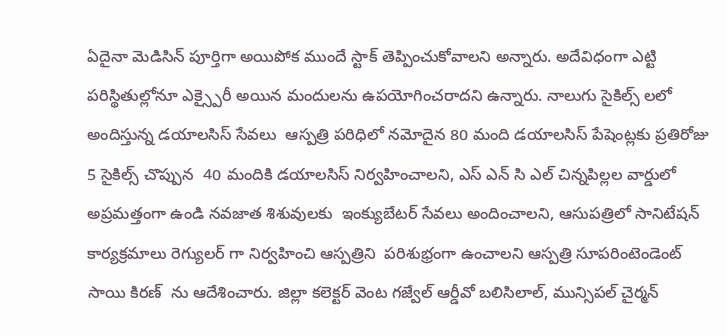ఏదైనా మెడిసిన్ పూర్తిగా అయిపోక ముందే స్టాక్ తెప్పించుకోవాలని అన్నారు. అదేవిధంగా ఎట్టి పరిస్థితుల్లోనూ ఎక్స్పైరీ అయిన మందులను ఉపయోగించరాదని ఉన్నారు. నాలుగు సైకిల్స్ లలో అందిస్తున్న డయాలసిస్ సేవలు  ఆస్పత్రి పరిధిలో నమోదైన 80 మంది డయాలసిస్ పేషెంట్లకు ప్రతిరోజు 5 సైకిల్స్ చొప్పున  40 మందికి డయాలసిస్ నిర్వహించాలని, ఎస్ ఎన్ సి ఎల్ చిన్నపిల్లల వార్డులో అప్రమత్తంగా ఉండి నవజాత శిశువులకు  ఇంక్యుబేటర్ సేవలు అందించాలని, ఆసుపత్రిలో సానిటేషన్ కార్యక్రమాలు రెగ్యులర్ గా నిర్వహించి ఆస్పత్రిని  పరిశుభ్రంగా ఉంచాలని ఆస్పత్రి సూపరింటెండెంట్ సాయి కిరణ్  ను ఆదేశించారు. జిల్లా కలెక్టర్ వెంట గజ్వేల్ ఆర్డీవో బలిసిలాల్, మున్సిపల్ చైర్మన్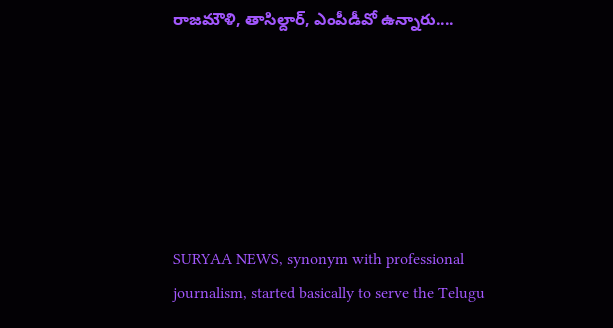రాజమౌళి, తాసిల్దార్, ఎంపీడీవో ఉన్నారు....






SURYAA NEWS, synonym with professional journalism, started basically to serve the Telugu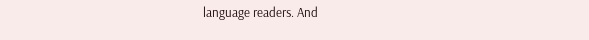language readers. And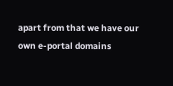apart from that we have our own e-portal domains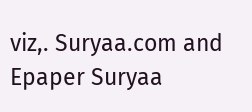viz,. Suryaa.com and Epaper Suryaa